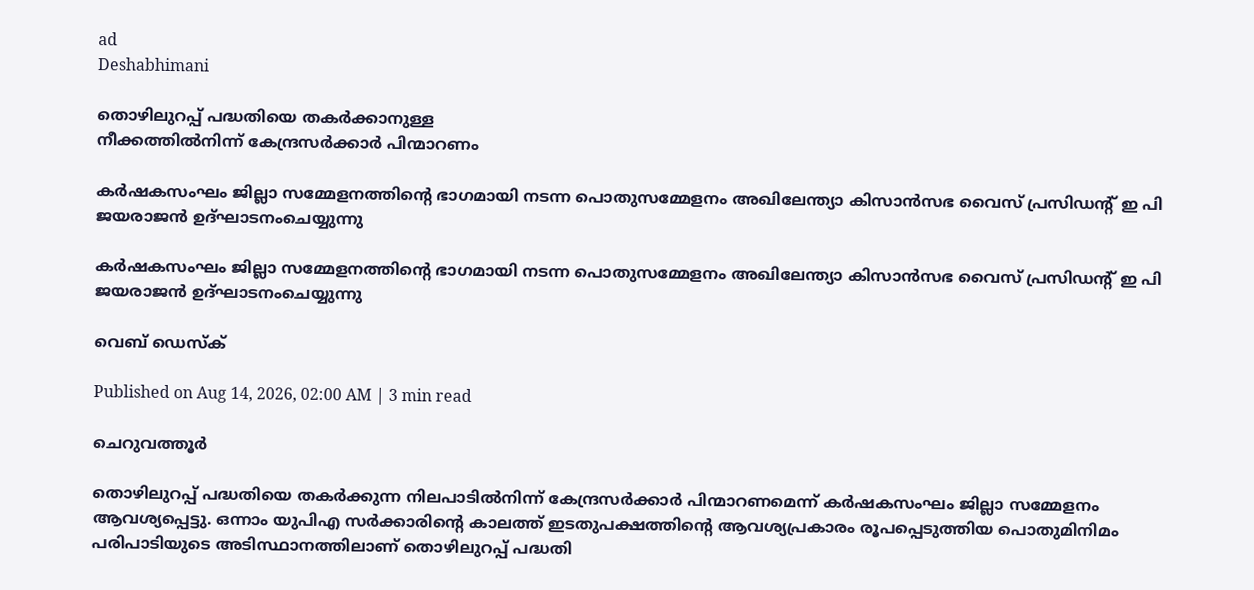ad
Deshabhimani

തൊഴിലുറപ്പ്‌ പദ്ധതിയെ തകർക്കാനുള്ള
നീക്കത്തിൽനിന്ന്‌ കേന്ദ്രസർക്കാർ പിന്മാറണം

കർഷകസംഘം ജില്ലാ സമ്മേളനത്തിന്റെ ഭാഗമായി നടന്ന പൊതുസമ്മേളനം അഖിലേന്ത്യാ കിസാൻസഭ വൈസ് പ്രസിഡന്റ് ഇ പി ജയരാജൻ ഉദ്ഘാടനംചെയ്യുന്നു

കർഷകസംഘം ജില്ലാ സമ്മേളനത്തിന്റെ ഭാഗമായി നടന്ന പൊതുസമ്മേളനം അഖിലേന്ത്യാ കിസാൻസഭ വൈസ് പ്രസിഡന്റ് ഇ പി ജയരാജൻ ഉദ്ഘാടനംചെയ്യുന്നു

വെബ് ഡെസ്ക്

Published on Aug 14, 2026, 02:00 AM | 3 min read

ചെറുവത്തൂർ

തൊഴിലുറപ്പ്‌ പദ്ധതിയെ തകർക്കുന്ന നിലപാടിൽനിന്ന്‌ കേന്ദ്രസർക്കാർ പിന്മാറണമെന്ന്‌ കർഷകസംഘം ജില്ലാ സമ്മേളനം ആവശ്യപ്പെട്ടു. ഒന്നാം യുപിഎ സർക്കാരിന്റെ കാലത്ത്‌ ഇടതുപക്ഷത്തിന്റെ ആവശ്യപ്രകാരം രൂപപ്പെടുത്തിയ പൊതുമിനിമം പരിപാടിയുടെ അടിസ്ഥാനത്തിലാണ്‌ തൊഴിലുറപ്പ്‌ പദ്ധതി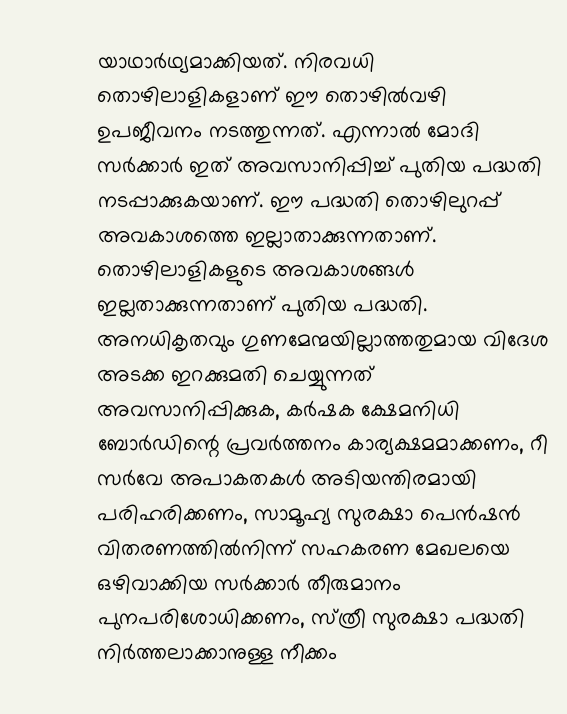യാഥാർഥ്യമാക്കിയത്‌. നിരവധി തൊഴിലാളികളാണ്‌ ഇ‍ൗ തൊഴിൽവഴി ഉപജീവനം നടത്തുന്നത്‌. എന്നാൽ മോദി സർക്കാർ ഇത്‌ അവസാനിപ്പിച്ച്‌ പുതിയ പദ്ധതി നടപ്പാക്കുകയാണ്‌. ഇ‍ൗ പദ്ധതി തൊഴിലുറപ്പ്‌ അവകാശത്തെ ഇല്ലാതാക്കുന്നതാണ്‌. തൊഴിലാളികളുടെ അവകാശങ്ങൾ ഇല്ലതാക്കുന്നതാണ്‌ പുതിയ പദ്ധതി. അനധികൃതവും ഗുണമേന്മയില്ലാത്തതുമായ വിദേശ അടക്ക ഇറക്കുമതി ചെയ്യുന്നത്‌ അവസാനിപ്പിക്കുക, കർഷക ക്ഷേമനിധി ബോർഡിന്റെ പ്രവർത്തനം കാര്യക്ഷമമാക്കണം, റീ സർവേ അപാകതകൾ അടിയന്തിരമായി പരിഹരിക്കണം, സാമൂഹ്യ സുരക്ഷാ പെൻഷൻ വിതരണത്തിൽനിന്ന്‌ സഹകരണ മേഖലയെ ഒഴിവാക്കിയ സർക്കാർ തീരുമാനം പുനപരിശോധിക്കണം, സ്‌ത്രീ സുരക്ഷാ പദ്ധതി നിർത്തലാക്കാനുള്ള നീക്കം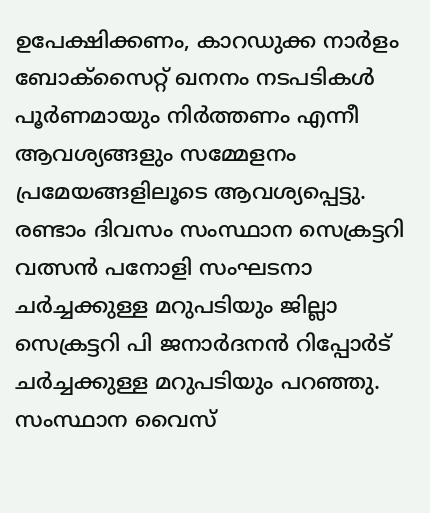ഉപേക്ഷിക്കണം, കാറഡുക്ക നാർളം ബോക്‌സൈറ്റ്‌ ഖനനം നടപടികൾ പൂർണമായും നിർത്തണം എന്നീ ആവശ്യങ്ങളും സമ്മേളനം പ്രമേയങ്ങളിലൂടെ ആവശ്യപ്പെട്ടു. രണ്ടാം ദിവസം സംസ്ഥാന സെക്രട്ടറി വത്സൻ പനോളി സംഘടനാ ചർച്ചക്കുള്ള മറുപടിയും ജില്ലാ സെക്രട്ടറി പി ജനാർദനൻ റിപ്പോർട്‌ ചർച്ചക്കുള്ള മറുപടിയും പറഞ്ഞു. സംസ്ഥാന വൈസ്‌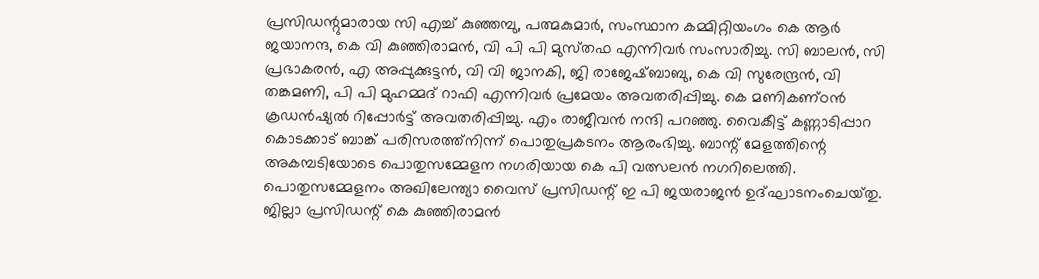പ്രസിഡന്റുമാരായ സി എച്ച്‌ കുഞ്ഞമ്പു, പത്മകുമാർ, സംസ്ഥാന കമ്മിറ്റിയംഗം കെ ആർ ജയാനന്ദ, കെ വി കുഞ്ഞിരാമൻ, വി പി പി മുസ്‌തഫ എന്നിവർ സംസാരിച്ചു. സി ബാലൻ, സി പ്രഭാകരൻ, എ അപ്പുക്കുട്ടൻ, വി വി ജാനകി, ജി രാജേഷ്‌ബാബു, കെ വി സുരേന്ദ്രൻ, വി തങ്കമണി, പി പി മുഹമ്മദ്‌ റാഫി എന്നിവർ പ്രമേയം അവതരിപ്പിച്ചു. കെ മണികണ്‌ഠൻ ക്രഡൻഷ്യൽ റിപ്പോർട്ട്‌ അവതരിപ്പിച്ചു. എം രാജീവൻ നന്ദി പറഞ്ഞു. വൈകീട്ട്‌ കണ്ണാടിപ്പാറ കൊടക്കാട്‌ ബാങ്ക്‌ പരിസരത്ത്‌നിന്ന്‌ പൊതുപ്രകടനം ആരംഭിച്ചു. ബാന്റ്‌ മേളത്തിന്റെ അകമ്പടിയോടെ പൊതുസമ്മേളന നഗരിയായ കെ പി വത്സലൻ നഗറിലെത്തി. പൊതുസമ്മേളനം അഖിലേന്ത്യാ വൈസ്‌ പ്രസിഡന്റ്‌ ഇ പി ജയരാജൻ ഉദ്‌ഘാടനംചെയ്‌തു. ജില്ലാ പ്രസിഡന്റ്‌ കെ കുഞ്ഞിരാമൻ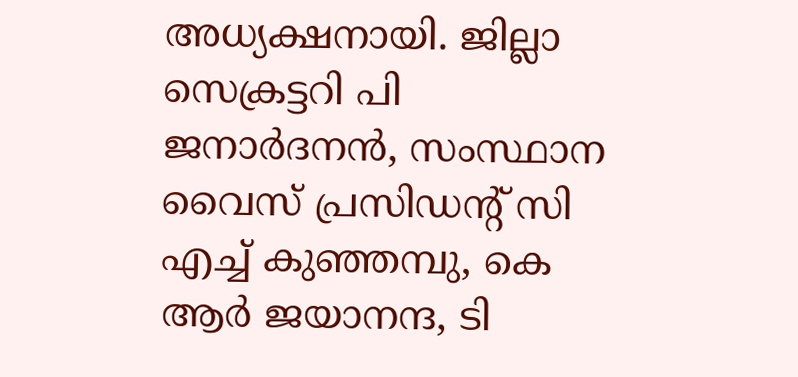അധ്യക്ഷനായി. ജില്ലാ സെക്രട്ടറി പി ജനാർദനൻ, സംസ്ഥാന വൈസ്‌ പ്രസിഡന്റ്‌ സി എച്ച്‌ കുഞ്ഞമ്പു, കെ ആർ ജയാനന്ദ, ടി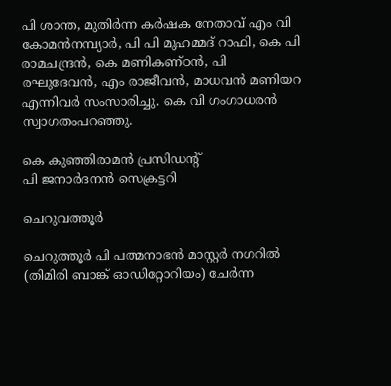പി ശാന്ത, മുതിർന്ന കർഷക നേതാവ്‌ എം വി കോമൻനമ്പ്യാർ, പി പി മുഹമ്മദ്‌ റാഫി, കെ പി രാമചന്ദ്രൻ, കെ മണികണ്‌ഠൻ, പി രഘുദേവൻ, എം രാജീവൻ, മാധവൻ മണിയറ എന്നിവർ സംസാരിച്ചു. കെ വി ഗംഗാധരൻ സ്വാഗതംപറഞ്ഞു.

കെ കുഞ്ഞിരാമൻ പ്രസിഡന്റ്‌
പി ജനാർദനൻ സെക്രട്ടറി

ചെറുവത്തൂർ

ചെറുത്തൂർ പി പത്മനാഭൻ മാസ്റ്റർ നഗറിൽ (തിമിരി ബാങ്ക് ഓഡിറ്റോറിയം) ചേർന്ന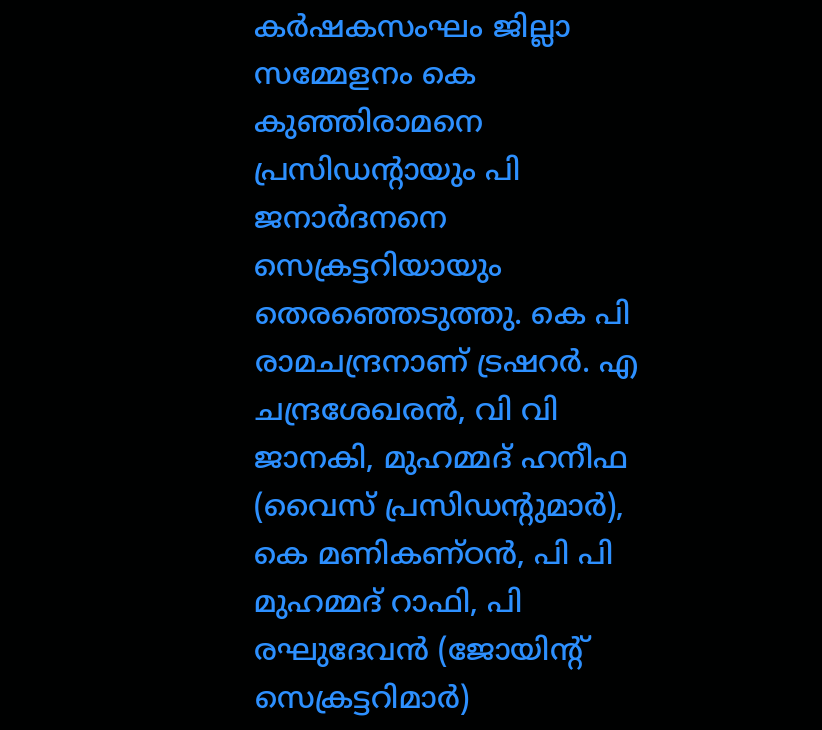കർഷകസംഘം ജില്ലാ സമ്മേളനം കെ കുഞ്ഞിരാമനെ പ്രസിഡന്റായും പി ജനാർദനനെ സെക്രട്ടറിയായും തെരഞ്ഞെടുത്തു. കെ പി രാമചന്ദ്രനാണ്‌ ട്രഷറർ. എ ചന്ദ്രശേഖരൻ, വി വി ജാനകി, മുഹമ്മദ്‌ ഹനീഫ (വൈസ്‌ പ്രസിഡന്റുമാർ), കെ മണികണ്‌ഠൻ, പി പി മുഹമ്മദ്‌ റാഫി, പി രഘുദേവൻ (ജോയിന്റ്‌ സെക്രട്ടറിമാർ)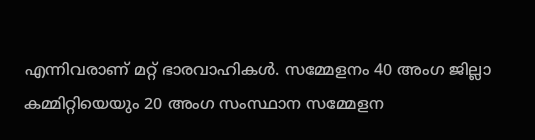എന്നിവരാണ്‌ മറ്റ്‌ ഭാരവാഹികൾ. സമ്മേളനം 40 അംഗ ജില്ലാ കമ്മിറ്റിയെയും 20 അംഗ സംസ്ഥാന സമ്മേളന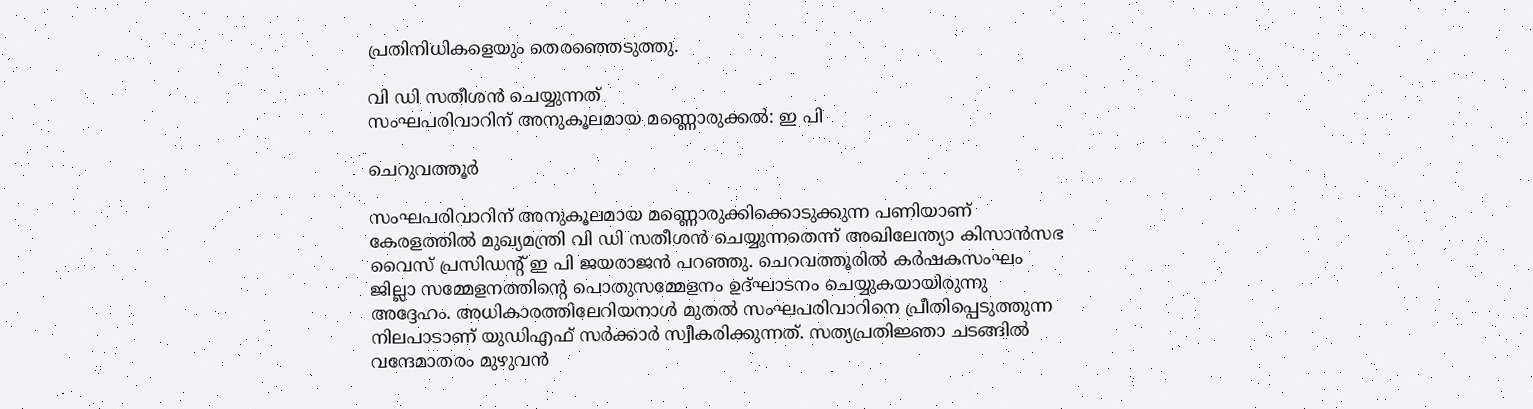പ്രതിനിധികളെയും തെരഞ്ഞെടുത്തു.

വി ഡി സതീശൻ ചെയ്യുന്നത്‌
സംഘപരിവാറിന്‌ അനുകൂലമായ മണ്ണൊരുക്കൽ: ഇ പി

ചെറുവത്തൂർ

സംഘപരിവാറിന്‌ അനുകൂലമായ മണ്ണൊരുക്കിക്കൊടുക്കുന്ന പണിയാണ്‌ കേരളത്തിൽ മുഖ്യമന്ത്രി വി ഡി സതീശൻ ചെയ്യുന്നതെന്ന്‌ അഖിലേന്ത്യാ കിസാൻസഭ വൈസ്‌ പ്രസിഡന്റ്‌ ഇ പി ജയരാജൻ പറഞ്ഞു. ചെറവത്തൂരിൽ കർഷകസംഘം ജില്ലാ സമ്മേളനത്തിന്റെ പൊതുസമ്മേളനം ഉദ്‌ഘാടനം ചെയ്യുകയായിരുന്നു അദ്ദേഹം. അധികാരത്തിലേറിയനാൾ മുതൽ സംഘപരിവാറിനെ പ്രീതിപ്പെടുത്തുന്ന നിലപാടാണ്‌ യുഡിഎഫ്‌ സർക്കാർ സ്വീകരിക്കുന്നത്‌. സത്യപ്രതിജ്ഞാ ചടങ്ങിൽ വന്ദേമാതരം മുഴുവൻ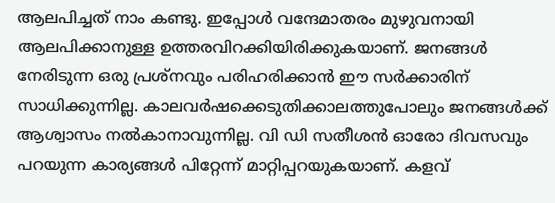ആലപിച്ചത്‌ നാം കണ്ടു. ഇപ്പോൾ വന്ദേമാതരം മുഴുവനായി ആലപിക്കാനുള്ള ഉത്തരവിറക്കിയിരിക്കുകയാണ്‌. ജനങ്ങൾ നേരിടുന്ന ഒരു പ്രശ്‌നവും പരിഹരിക്കാൻ ഇ‍ൗ സർക്കാരിന്‌ സാധിക്കുന്നില്ല. കാലവർഷക്കെടുതിക്കാലത്തുപോലും ജനങ്ങൾക്ക്‌ ആശ്വാസം നൽകാനാവുന്നില്ല. വി ഡി സതീശൻ ഓരോ ദിവസവും പറയുന്ന കാര്യങ്ങൾ പിറ്റേന്ന്‌ മാറ്റിപ്പറയുകയാണ്‌. കളവ്‌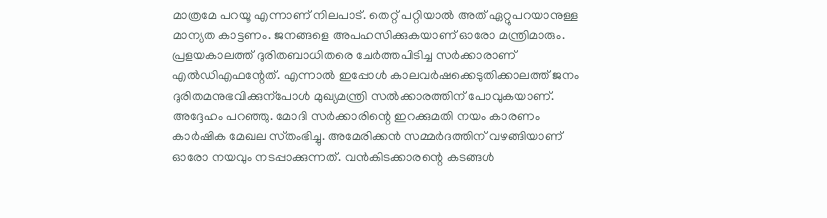മാത്രമേ പറയൂ എന്നാണ്‌ നിലപാട്‌. തെറ്റ്‌ പറ്റിയാൽ അത്‌ ഏറ്റുപറയാനുള്ള മാന്യത കാട്ടണം. ജനങ്ങളെ അപഹസിക്കുകയാണ്‌ ഓരോ മന്ത്രിമാരും. പ്രളയകാലത്ത്‌ ദുരിതബാധിതരെ ചേർത്തപിടിച്ച സർക്കാരാണ്‌ എൽഡിഎഫന്റേത്‌. എന്നാൽ ഇപ്പോൾ കാലവർഷക്കെടുതിക്കാലത്ത്‌ ജനം ദുരിതമനുഭവിക്കുന്പോൾ മുഖ്യമന്ത്രി സൽക്കാരത്തിന്‌ പോവുകയാണ്‌. അദ്ദേഹം പറഞ്ഞു. മോദി സർക്കാരിന്റെ ഇറക്കുമതി നയം കാരണം കാർഷിക മേഖല സ്‌തംഭിച്ചു. അമേരിക്കൻ സമ്മർദത്തിന്‌ വഴങ്ങിയാണ്‌ ഓരോ നയവും നടപ്പാക്കുന്നത്‌. വൻകിടക്കാരന്റെ കടങ്ങൾ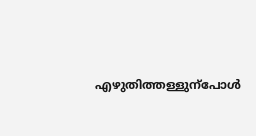എഴുതിത്തള്ളുന്പോൾ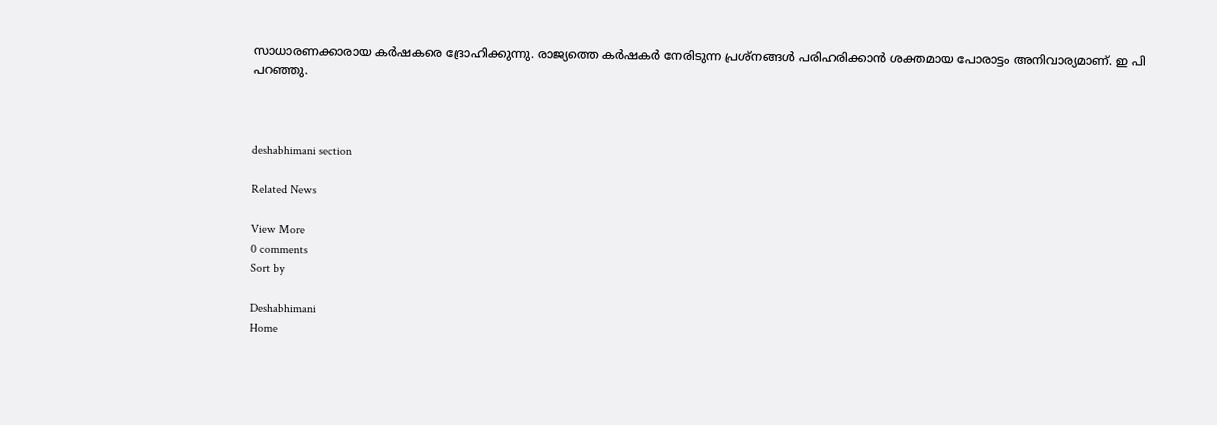സാധാരണക്കാരായ കർഷകരെ ദ്രോഹിക്കുന്നു. രാജ്യത്തെ കർഷകർ നേരിടുന്ന പ്രശ്‌നങ്ങൾ പരിഹരിക്കാൻ ശക്തമായ പോരാട്ടം അനിവാര്യമാണ്‌. ഇ പി പറഞ്ഞു.



deshabhimani section

Related News

View More
0 comments
Sort by

Deshabhimani
Home